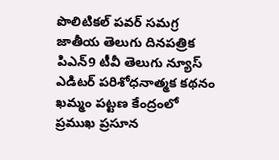పొలిటికల్ పవర్ సమగ్ర జాతీయ తెలుగు దినపత్రిక పిఎన్9 టీవీ తెలుగు న్యూస్ ఎడిటర్ పరిశోధనాత్మక కథనం ఖమ్మం పట్టణ కేంద్రంలో ప్రముఖ ప్రసూన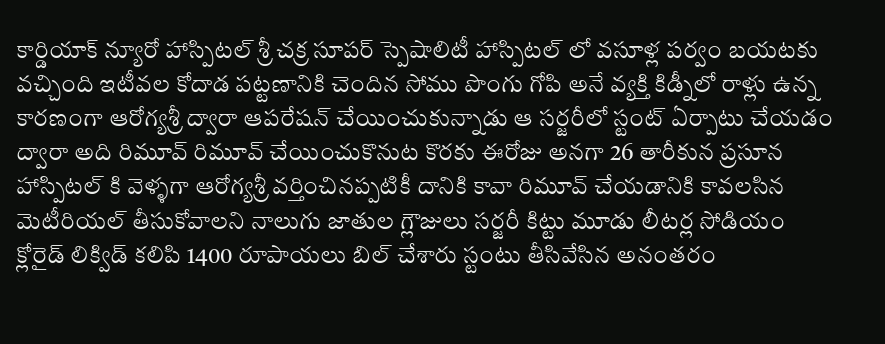కార్డియాక్ న్యూరో హాస్పిటల్ శ్రీ చక్ర సూపర్ స్పెషాలిటీ హాస్పిటల్ లో వసూళ్ల పర్వం బయటకు వచ్చింది ఇటీవల కోదాడ పట్టణానికి చెందిన సోము పొంగు గోపి అనే వ్యక్తి కిడ్నీలో రాళ్లు ఉన్న కారణంగా ఆరోగ్యశ్రీ ద్వారా ఆపరేషన్ చేయించుకున్నాడు ఆ సర్జరీలో స్టంట్ ఏర్పాటు చేయడం ద్వారా అది రిమూవ్ రిమూవ్ చేయించుకొనుట కొరకు ఈరోజు అనగా 26 తారీకున ప్రసూన హాస్పిటల్ కి వెళ్ళగా ఆరోగ్యశ్రీ వర్తించినప్పటికీ దానికి కావా రిమూవ్ చేయడానికి కావలసిన మెటీరియల్ తీసుకోవాలని నాలుగు జాతుల గ్లౌజులు సర్జరీ కిట్టు మూడు లీటర్ల సోడియం క్లోరైడ్ లిక్విడ్ కలిపి 1400 రూపాయలు బిల్ చేశారు స్టంటు తీసివేసిన అనంతరం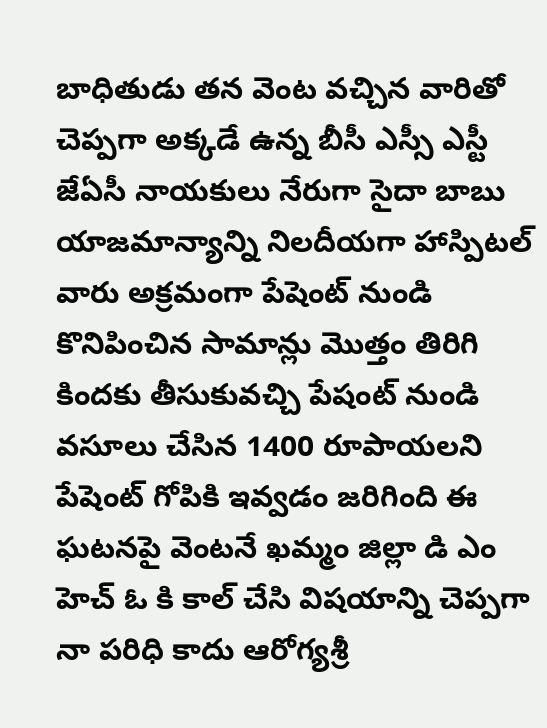బాధితుడు తన వెంట వచ్చిన వారితో చెప్పగా అక్కడే ఉన్న బీసీ ఎస్సీ ఎస్టీ జేఏసీ నాయకులు నేరుగా సైదా బాబు యాజమాన్యాన్ని నిలదీయగా హాస్పిటల్ వారు అక్రమంగా పేషెంట్ నుండి కొనిపించిన సామాన్లు మొత్తం తిరిగి కిందకు తీసుకువచ్చి పేషంట్ నుండి వసూలు చేసిన 1400 రూపాయలని పేషెంట్ గోపికి ఇవ్వడం జరిగింది ఈ ఘటనపై వెంటనే ఖమ్మం జిల్లా డి ఎం హెచ్ ఓ కి కాల్ చేసి విషయాన్ని చెప్పగా నా పరిధి కాదు ఆరోగ్యశ్రీ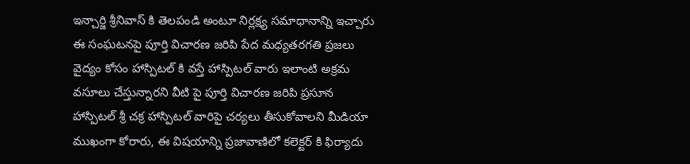ఇన్చార్జి శ్రీనివాస్ కి తెలపండి అంటూ నిర్లక్ష్య సమాధానాన్ని ఇచ్చారు ఈ సంఘటనపై పూర్తి విచారణ జరిపి పేద మధ్యతరగతి ప్రజలు వైద్యం కోసం హాస్పిటల్ కి వస్తే హాస్పిటల్ వారు ఇలాంటి అక్రమ వసూలు చేస్తున్నారని వీటి పై పూర్తి విచారణ జరిపి ప్రసూన హాస్పిటల్ శ్రీ చక్ర హాస్పిటల్ వారిపై చర్యలు తీసుకోవాలని మీడియా ముఖంగా కోరారు, ఈ విషయాన్ని ప్రజావాణిలో కలెక్టర్ కి ఫిర్యాదు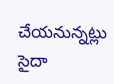చేయనున్నట్లు సైదా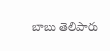బాబు తెలిపారు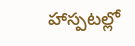హాస్పటల్లో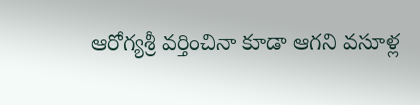ఆరోగ్యశ్రీ వర్తించినా కూడా ఆగని వసూళ్ల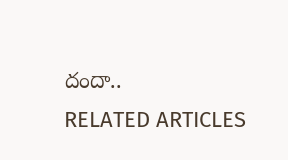దందా..
RELATED ARTICLES